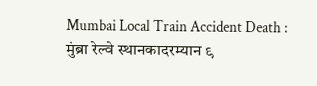Mumbai Local Train Accident Death : मुंब्रा रेल्वे स्थानकादरम्यान ९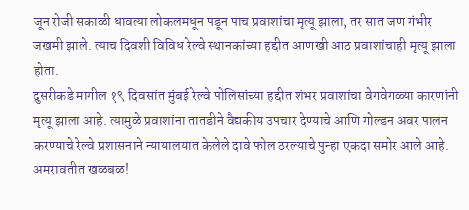जून रोजी सकाळी धावत्या लोकलमधून पडून पाच प्रवाशांचा मृत्यू झाला, तर सात जण गंभीर जखमी झाले. त्याच दिवशी विविध रेल्वे स्थानकांच्या हद्दीत आणखी आठ प्रवाशांचाही मृत्यू झाला होता.
दुसरीकडे मागील १९ दिवसांत मुंबई रेल्वे पोलिसांच्या हद्दीत शंभर प्रवाशांचा वेगवेगळ्या कारणांनी मृत्यू झाला आहे. त्यामुळे प्रवाशांना तातडीने वैद्यकीय उपचार देण्याचे आणि गोल्डन अवर पालन करण्याचे रेल्वे प्रशासनाने न्यायालयात केलेले दावे फोल ठरल्याचे पुन्हा एकदा समोर आले आहे.
अमरावतीत खळबळ!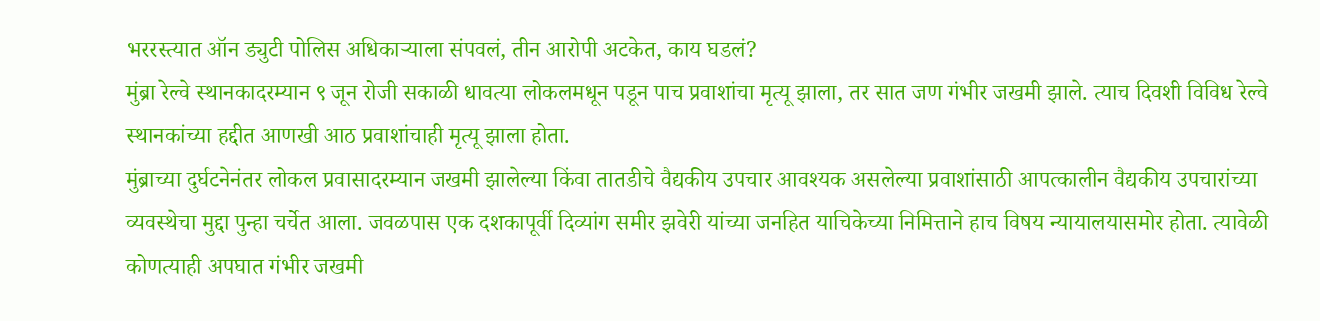भररस्त्यात ऑन ड्युटी पोलिस अधिकाऱ्याला संपवलं, तीन आरोपी अटकेत, काय घडलं?
मुंब्रा रेल्वे स्थानकादरम्यान ९ जून रोजी सकाळी धावत्या लोकलमधून पडून पाच प्रवाशांचा मृत्यू झाला, तर सात जण गंभीर जखमी झाले. त्याच दिवशी विविध रेल्वे स्थानकांच्या हद्दीत आणखी आठ प्रवाशांचाही मृत्यू झाला होता.
मुंब्राच्या दुर्घटनेनंतर लोकल प्रवासादरम्यान जखमी झालेल्या किंवा तातडीचे वैद्यकीय उपचार आवश्यक असलेल्या प्रवाशांसाठी आपत्कालीन वैद्यकीय उपचारांच्या व्यवस्थेचा मुद्दा पुन्हा चर्चेत आला. जवळपास एक दशकापूर्वी दिव्यांग समीर झवेरी यांच्या जनहित याचिकेच्या निमित्ताने हाच विषय न्यायालयासमोर होता. त्यावेळी कोणत्याही अपघात गंभीर जखमी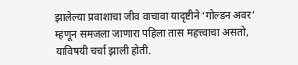झालेल्या प्रवाशाचा जीव वाचावा यादृष्टीने ‘गोल्डन अवर’ म्हणून समजला जाणारा पहिला तास महत्त्वाचा असतो, याविषयी चर्चा झाली होती.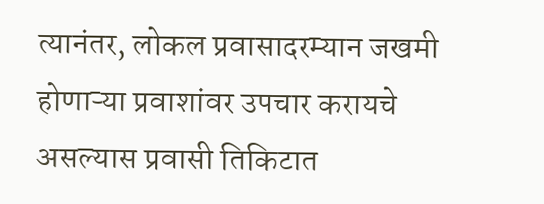त्यानंतर, लोकल प्रवासादरम्यान जखमी होणाऱ्या प्रवाशांवर उपचार करायचे असल्यास प्रवासी तिकिटात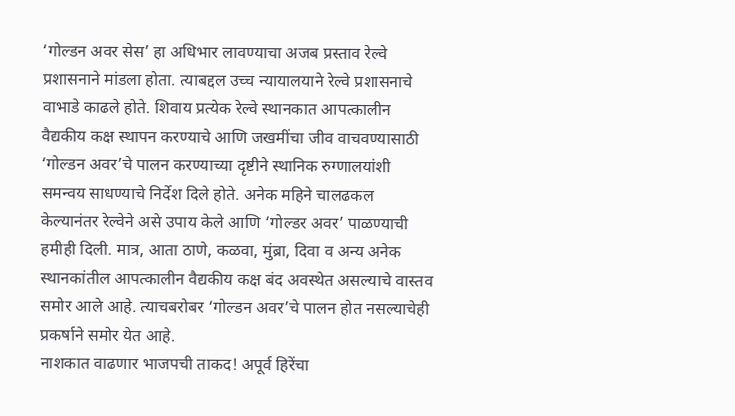‘गोल्डन अवर सेस’ हा अधिभार लावण्याचा अजब प्रस्ताव रेल्वे प्रशासनाने मांडला होता. त्याबद्दल उच्च न्यायालयाने रेल्वे प्रशासनाचे वाभाडे काढले होते. शिवाय प्रत्येक रेल्वे स्थानकात आपत्कालीन वैद्यकीय कक्ष स्थापन करण्याचे आणि जखमींचा जीव वाचवण्यासाठी ‘गोल्डन अवर’चे पालन करण्याच्या दृष्टीने स्थानिक रुग्णालयांशी समन्वय साधण्याचे निर्देश दिले होते. अनेक महिने चालढकल केल्यानंतर रेल्वेने असे उपाय केले आणि ‘गोल्डर अवर’ पाळण्याची हमीही दिली. मात्र, आता ठाणे, कळवा, मुंब्रा, दिवा व अन्य अनेक स्थानकांतील आपत्कालीन वैद्यकीय कक्ष बंद अवस्थेत असल्याचे वास्तव समोर आले आहे. त्याचबरोबर ‘गोल्डन अवर’चे पालन होत नसल्याचेही प्रकर्षाने समोर येत आहे.
नाशकात वाढणार भाजपची ताकद! अपूर्व हिरेंचा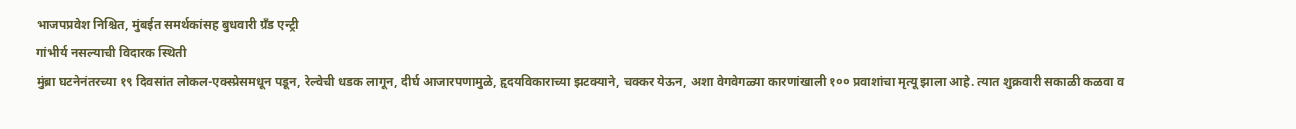भाजपप्रवेश निश्चित, मुंबईत समर्थकांसह बुधवारी ग्रॅंड एन्ट्री
गांभीर्य नसल्याची विदारक स्थिती
मुंब्रा घटनेनंतरच्या १९ दिवसांत लोकल-एक्स्प्रेसमधून पडून, रेल्वेची धडक लागून, दीर्घ आजारपणामुळे, हृदयविकाराच्या झटक्याने, चक्कर येऊन, अशा वेगवेगळ्या कारणांखाली १०० प्रवाशांचा मृत्यू झाला आहे. त्यात शुक्रवारी सकाळी कळवा व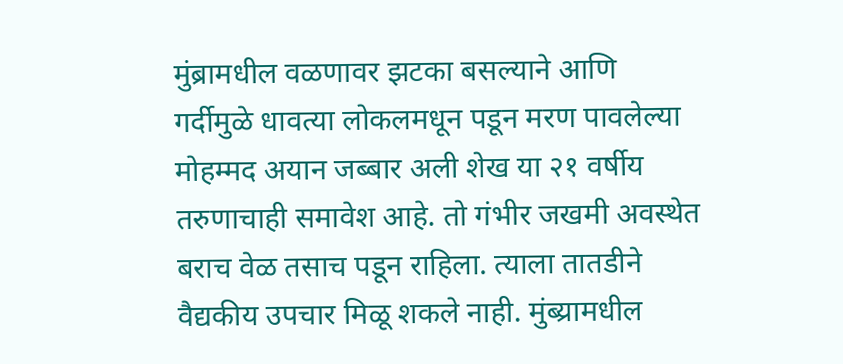मुंब्रामधील वळणावर झटका बसल्याने आणि गर्दीमुळे धावत्या लोकलमधून पडून मरण पावलेल्या मोहम्मद अयान जब्बार अली शेख या २१ वर्षीय तरुणाचाही समावेश आहे. तो गंभीर जखमी अवस्थेत बराच वेळ तसाच पडून राहिला. त्याला तातडीने वैद्यकीय उपचार मिळू शकले नाही. मुंब्य्रामधील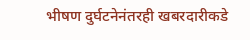भीषण दुर्घटनेनंतरही खबरदारीकडे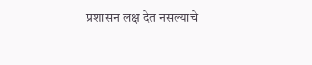प्रशासन लक्ष देत नसल्याचे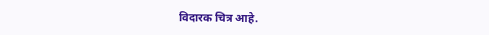विदारक चित्र आहे.